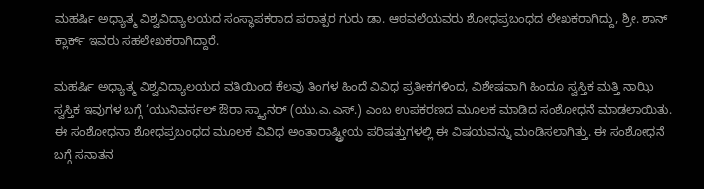ಮಹರ್ಷಿ ಅಧ್ಯಾತ್ಮ ವಿಶ್ವವಿದ್ಯಾಲಯದ ಸಂಸ್ಥಾಪಕರಾದ ಪರಾತ್ಪರ ಗುರು ಡಾ. ಆಠವಲೆಯವರು ಶೋಧಪ್ರಬಂಧದ ಲೇಖಕರಾಗಿದ್ದು, ಶ್ರೀ. ಶಾನ್ ಕ್ಲಾರ್ಕ್ ಇವರು ಸಹಲೇಖಕರಾಗಿದ್ದಾರೆ.

ಮಹರ್ಷಿ ಅಧ್ಯಾತ್ಮ ವಿಶ್ವವಿದ್ಯಾಲಯದ ವತಿಯಿಂದ ಕೆಲವು ತಿಂಗಳ ಹಿಂದೆ ವಿವಿಧ ಪ್ರತೀಕಗಳಿಂದ, ವಿಶೇಷವಾಗಿ ಹಿಂದೂ ಸ್ವಸ್ತಿಕ ಮತ್ತಿ ನಾಝಿ ಸ್ವಸ್ತಿಕ ಇವುಗಳ ಬಗ್ಗೆ ‘ಯುನಿವರ್ಸಲ್ ಔರಾ ಸ್ಕ್ಯಾನರ್ (ಯು.ಎ.ಎಸ್.) ಎಂಬ ಉಪಕರಣದ ಮೂಲಕ ಮಾಡಿದ ಸಂಶೋಧನೆ ಮಾಡಲಾಯಿತು. ಈ ಸಂಶೋಧನಾ ಶೋಧಪ್ರಬಂಧದ ಮೂಲಕ ವಿವಿಧ ಅಂತಾರಾಷ್ಟ್ರೀಯ ಪರಿಷತ್ತುಗಳಲ್ಲಿ ಈ ವಿಷಯವನ್ನು ಮಂಡಿಸಲಾಗಿತ್ತು. ಈ ಸಂಶೋಧನೆ ಬಗ್ಗೆ ಸನಾತನ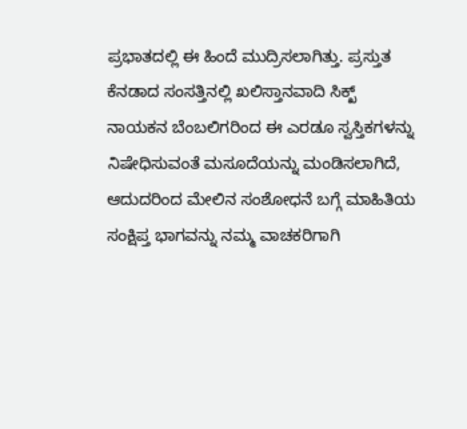ಪ್ರಭಾತದಲ್ಲಿ ಈ ಹಿಂದೆ ಮುದ್ರಿಸಲಾಗಿತ್ತು. ಪ್ರಸ್ತುತ ಕೆನಡಾದ ಸಂಸತ್ತಿನಲ್ಲಿ ಖಲಿಸ್ತಾನವಾದಿ ಸಿಕ್ಖ್ ನಾಯಕನ ಬೆಂಬಲಿಗರಿಂದ ಈ ಎರಡೂ ಸ್ವಸ್ತಿಕಗಳನ್ನು ನಿಷೇಧಿಸುವಂತೆ ಮಸೂದೆಯನ್ನು ಮಂಡಿಸಲಾಗಿದೆ, ಆದುದರಿಂದ ಮೇಲಿನ ಸಂಶೋಧನೆ ಬಗ್ಗೆ ಮಾಹಿತಿಯ ಸಂಕ್ಷಿಪ್ತ ಭಾಗವನ್ನು ನಮ್ಮ ವಾಚಕರಿಗಾಗಿ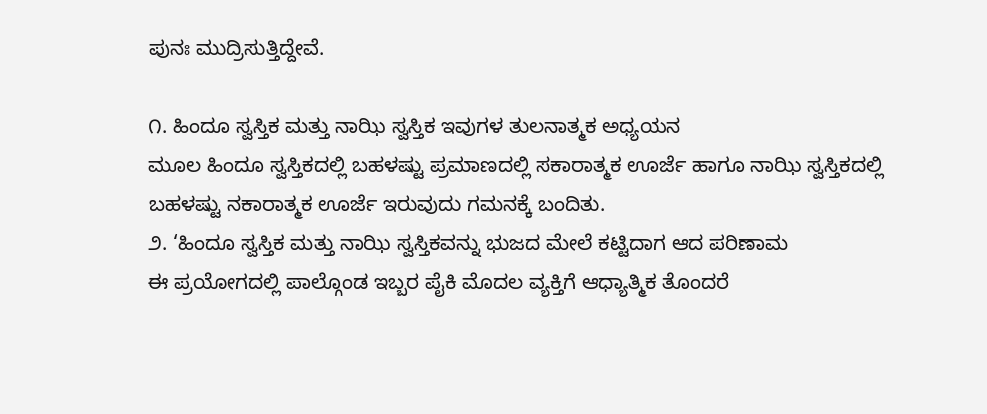ಪುನಃ ಮುದ್ರಿಸುತ್ತಿದ್ದೇವೆ.

೧. ಹಿಂದೂ ಸ್ವಸ್ತಿಕ ಮತ್ತು ನಾಝಿ ಸ್ವಸ್ತಿಕ ಇವುಗಳ ತುಲನಾತ್ಮಕ ಅಧ್ಯಯನ
ಮೂಲ ಹಿಂದೂ ಸ್ವಸ್ತಿಕದಲ್ಲಿ ಬಹಳಷ್ಟು ಪ್ರಮಾಣದಲ್ಲಿ ಸಕಾರಾತ್ಮಕ ಊರ್ಜೆ ಹಾಗೂ ನಾಝಿ ಸ್ವಸ್ತಿಕದಲ್ಲಿ ಬಹಳಷ್ಟು ನಕಾರಾತ್ಮಕ ಊರ್ಜೆ ಇರುವುದು ಗಮನಕ್ಕೆ ಬಂದಿತು.
೨. ‘ಹಿಂದೂ ಸ್ವಸ್ತಿಕ ಮತ್ತು ನಾಝಿ ಸ್ವಸ್ತಿಕವನ್ನು ಭುಜದ ಮೇಲೆ ಕಟ್ಟಿದಾಗ ಆದ ಪರಿಣಾಮ
ಈ ಪ್ರಯೋಗದಲ್ಲಿ ಪಾಲ್ಗೊಂಡ ಇಬ್ಬರ ಪೈಕಿ ಮೊದಲ ವ್ಯಕ್ತಿಗೆ ಆಧ್ಯಾತ್ಮಿಕ ತೊಂದರೆ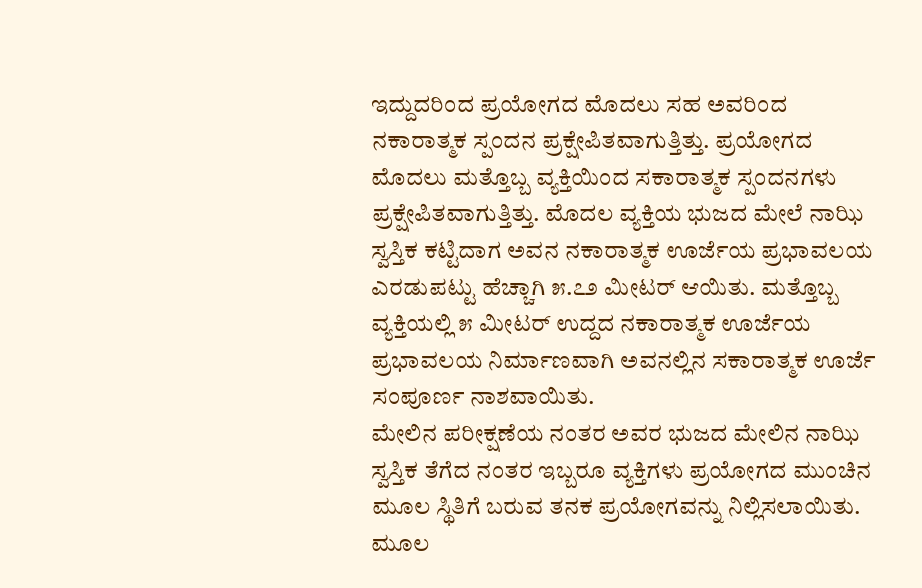ಇದ್ದುದರಿಂದ ಪ್ರಯೋಗದ ಮೊದಲು ಸಹ ಅವರಿಂದ ನಕಾರಾತ್ಮಕ ಸ್ಪಂದನ ಪ್ರಕ್ಷೇಪಿತವಾಗುತ್ತಿತ್ತು. ಪ್ರಯೋಗದ ಮೊದಲು ಮತ್ತೊಬ್ಬ ವ್ಯಕ್ತಿಯಿಂದ ಸಕಾರಾತ್ಮಕ ಸ್ಪಂದನಗಳು ಪ್ರಕ್ಷೇಪಿತವಾಗುತ್ತಿತ್ತು. ಮೊದಲ ವ್ಯಕ್ತಿಯ ಭುಜದ ಮೇಲೆ ನಾಝಿ ಸ್ವಸ್ತಿಕ ಕಟ್ಟಿದಾಗ ಅವನ ನಕಾರಾತ್ಮಕ ಊರ್ಜೆಯ ಪ್ರಭಾವಲಯ ಎರಡುಪಟ್ಟು ಹೆಚ್ಚಾಗಿ ೫.೭೨ ಮೀಟರ್ ಆಯಿತು. ಮತ್ತೊಬ್ಬ ವ್ಯಕ್ತಿಯಲ್ಲಿ ೫ ಮೀಟರ್ ಉದ್ದದ ನಕಾರಾತ್ಮಕ ಊರ್ಜೆಯ ಪ್ರಭಾವಲಯ ನಿರ್ಮಾಣವಾಗಿ ಅವನಲ್ಲಿನ ಸಕಾರಾತ್ಮಕ ಊರ್ಜೆ ಸಂಪೂರ್ಣ ನಾಶವಾಯಿತು.
ಮೇಲಿನ ಪರೀಕ್ಷಣೆಯ ನಂತರ ಅವರ ಭುಜದ ಮೇಲಿನ ನಾಝಿ ಸ್ವಸ್ತಿಕ ತೆಗೆದ ನಂತರ ಇಬ್ಬರೂ ವ್ಯಕ್ತಿಗಳು ಪ್ರಯೋಗದ ಮುಂಚಿನ ಮೂಲ ಸ್ಥಿತಿಗೆ ಬರುವ ತನಕ ಪ್ರಯೋಗವನ್ನು ನಿಲ್ಲಿಸಲಾಯಿತು. ಮೂಲ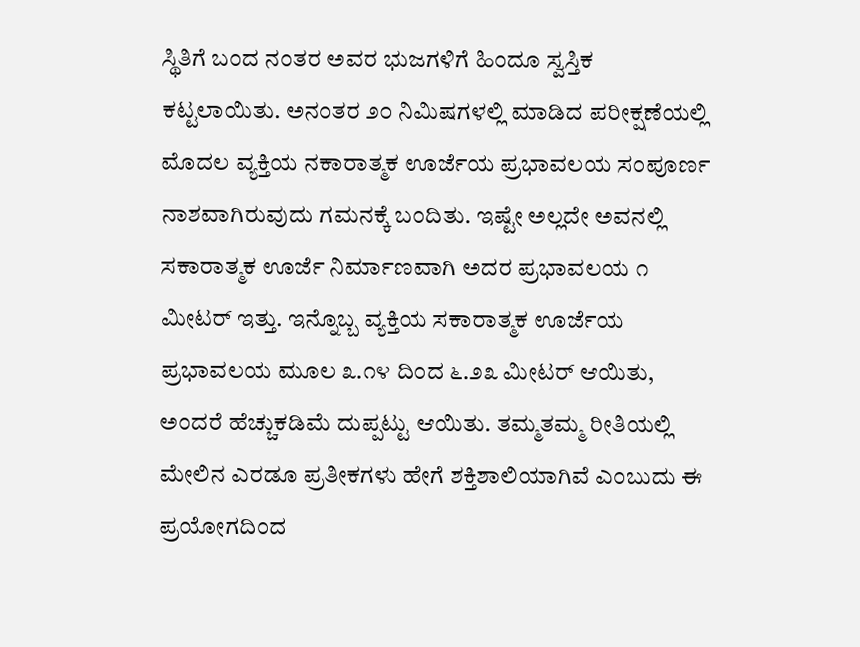ಸ್ಥಿತಿಗೆ ಬಂದ ನಂತರ ಅವರ ಭುಜಗಳಿಗೆ ಹಿಂದೂ ಸ್ವಸ್ತಿಕ ಕಟ್ಟಲಾಯಿತು. ಅನಂತರ ೨೦ ನಿಮಿಷಗಳಲ್ಲಿ ಮಾಡಿದ ಪರೀಕ್ಷಣೆಯಲ್ಲಿ ಮೊದಲ ವ್ಯಕ್ತಿಯ ನಕಾರಾತ್ಮಕ ಊರ್ಜೆಯ ಪ್ರಭಾವಲಯ ಸಂಪೂರ್ಣ ನಾಶವಾಗಿರುವುದು ಗಮನಕ್ಕೆ ಬಂದಿತು. ಇಷ್ಟೇ ಅಲ್ಲದೇ ಅವನಲ್ಲಿ ಸಕಾರಾತ್ಮಕ ಊರ್ಜೆ ನಿರ್ಮಾಣವಾಗಿ ಅದರ ಪ್ರಭಾವಲಯ ೧ ಮೀಟರ್ ಇತ್ತು. ಇನ್ನೊಬ್ಬ ವ್ಯಕ್ತಿಯ ಸಕಾರಾತ್ಮಕ ಊರ್ಜೆಯ ಪ್ರಭಾವಲಯ ಮೂಲ ೩.೧೪ ದಿಂದ ೬.೨೩ ಮೀಟರ್ ಆಯಿತು, ಅಂದರೆ ಹೆಚ್ಚುಕಡಿಮೆ ದುಪ್ಪಟ್ಟು ಆಯಿತು. ತಮ್ಮತಮ್ಮ ರೀತಿಯಲ್ಲಿ ಮೇಲಿನ ಎರಡೂ ಪ್ರತೀಕಗಳು ಹೇಗೆ ಶಕ್ತಿಶಾಲಿಯಾಗಿವೆ ಎಂಬುದು ಈ ಪ್ರಯೋಗದಿಂದ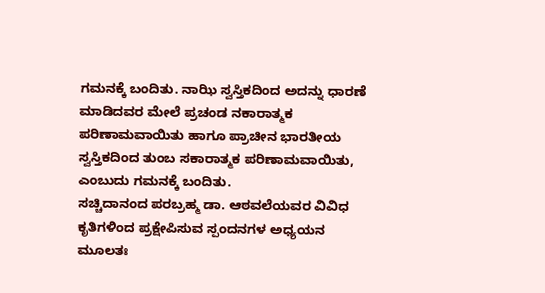ಗಮನಕ್ಕೆ ಬಂದಿತು. ನಾಝಿ ಸ್ವಸ್ತಿಕದಿಂದ ಅದನ್ನು ಧಾರಣೆ ಮಾಡಿದವರ ಮೇಲೆ ಪ್ರಚಂಡ ನಕಾರಾತ್ಮಕ ಪರಿಣಾಮವಾಯಿತು ಹಾಗೂ ಪ್ರಾಚೀನ ಭಾರತೀಯ ಸ್ವಸ್ತಿಕದಿಂದ ತುಂಬ ಸಕಾರಾತ್ಮಕ ಪರಿಣಾಮವಾಯಿತು, ಎಂಬುದು ಗಮನಕ್ಕೆ ಬಂದಿತು.
ಸಚ್ಚಿದಾನಂದ ಪರಬ್ರಹ್ಮ ಡಾ. ಆಠವಲೆಯವರ ವಿವಿಧ ಕೃತಿಗಳಿಂದ ಪ್ರಕ್ಷೇಪಿಸುವ ಸ್ಪಂದನಗಳ ಅಧ್ಯಯನ
ಮೂಲತಃ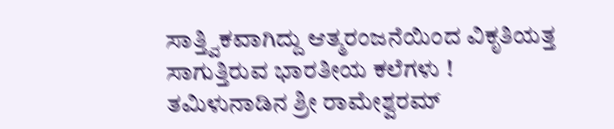ಸಾತ್ತ್ವಿಕವಾಗಿದ್ದು ಆತ್ಮರಂಜನೆಯಿಂದ ವಿಕೃತಿಯತ್ತ ಸಾಗುತ್ತಿರುವ ಭಾರತೀಯ ಕಲೆಗಳು !
ತಮಿಳುನಾಡಿನ ಶ್ರೀ ರಾಮೇಶ್ವರಮ್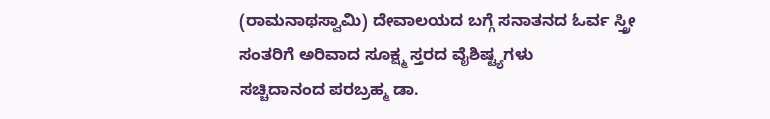(ರಾಮನಾಥಸ್ವಾಮಿ) ದೇವಾಲಯದ ಬಗ್ಗೆ ಸನಾತನದ ಓರ್ವ ಸ್ತ್ರೀ ಸಂತರಿಗೆ ಅರಿವಾದ ಸೂಕ್ಷ್ಮ ಸ್ತರದ ವೈಶಿಷ್ಟ್ಯಗಳು
ಸಚ್ಚಿದಾನಂದ ಪರಬ್ರಹ್ಮ ಡಾ.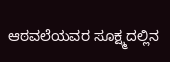ಆಠವಲೆಯವರ ಸೂಕ್ಷ್ಮದಲ್ಲಿನ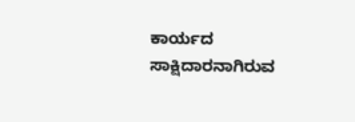ಕಾರ್ಯದ ಸಾಕ್ಷಿದಾರನಾಗಿರುವ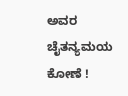ಅವರ ಚೈತನ್ಯಮಯ ಕೋಣೆ !